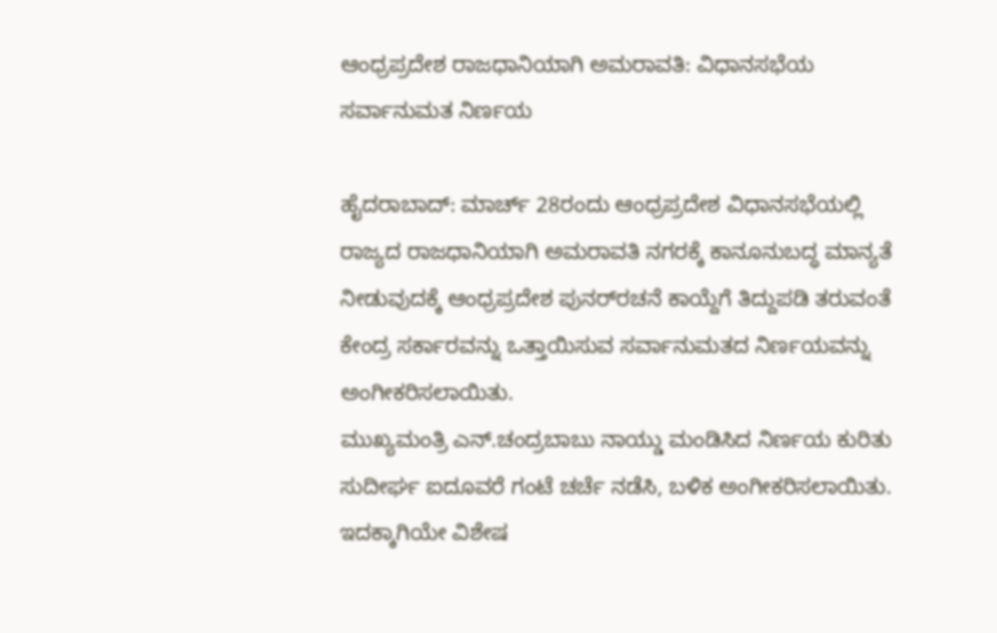ಆಂಧ್ರಪ್ರದೇಶ ರಾಜಧಾನಿಯಾಗಿ ಅಮರಾವತಿ: ವಿಧಾನಸಭೆಯ ಸರ್ವಾನುಮತ ನಿರ್ಣಯ

ಹೈದರಾಬಾದ್: ಮಾರ್ಚ್‌ 28ರಂದು ಆಂಧ್ರಪ್ರದೇಶ ವಿಧಾನಸಭೆಯಲ್ಲಿ ರಾಜ್ಯದ ರಾಜಧಾನಿಯಾಗಿ ಅಮರಾವತಿ ನಗರಕ್ಕೆ ಕಾನೂನುಬದ್ಧ ಮಾನ್ಯತೆ ನೀಡುವುದಕ್ಕೆ ಆಂಧ್ರಪ್ರದೇಶ ಪುನರ್‌ರಚನೆ ಕಾಯ್ದೆಗೆ ತಿದ್ದುಪಡಿ ತರುವಂತೆ ಕೇಂದ್ರ ಸರ್ಕಾರವನ್ನು ಒತ್ತಾಯಿಸುವ ಸರ್ವಾನುಮತದ ನಿರ್ಣಯವನ್ನು ಅಂಗೀಕರಿಸಲಾಯಿತು.
ಮುಖ್ಯಮಂತ್ರಿ ಎನ್‌.ಚಂದ್ರಬಾಬು ನಾಯ್ಡು ಮಂಡಿಸಿದ ನಿರ್ಣಯ ಕುರಿತು ಸುದೀರ್ಘ ಐದೂವರೆ ಗಂಟೆ ಚರ್ಚೆ ನಡೆಸಿ, ಬಳಿಕ ಅಂಗೀಕರಿಸಲಾಯಿತು. ಇದಕ್ಕಾಗಿಯೇ ವಿಶೇಷ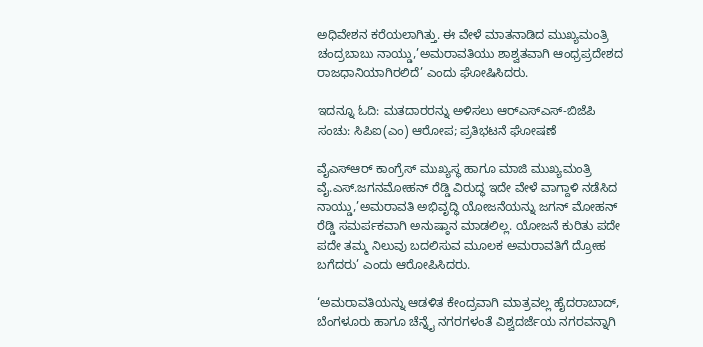ಅಧಿವೇಶನ ಕರೆಯಲಾಗಿತ್ತು. ಈ ವೇಳೆ ಮಾತನಾಡಿದ ಮುಖ್ಯಮಂತ್ರಿ ಚಂದ್ರಬಾಬು ನಾಯ್ಡು,’ಅಮರಾವತಿಯು ಶಾಶ್ವತವಾಗಿ ಆಂಧ್ರಪ್ರದೇಶದ ರಾಜಧಾನಿಯಾಗಿರಲಿದೆ’ ಎಂದು ಘೋಷಿಸಿದರು.

ಇದನ್ನೂ ಓದಿ: ಮತದಾರರನ್ನು ಅಳಿಸಲು ಆರ್‌ಎಸ್‌ಎಸ್-ಬಿಜೆಪಿ ಸಂಚು: ಸಿಪಿಐ(ಎಂ) ಆರೋಪ; ಪ್ರತಿಭಟನೆ ಘೋಷಣೆ

ವೈಎಸ್‌ಆರ್‌ ಕಾಂಗ್ರೆಸ್‌ ಮುಖ್ಯಸ್ಥ ಹಾಗೂ ಮಾಜಿ ಮುಖ್ಯಮಂತ್ರಿ ವೈ.ಎಸ್.ಜಗನಮೋಹನ್‌ ರೆಡ್ಡಿ ವಿರುದ್ಧ ಇದೇ ವೇಳೆ ವಾಗ್ದಾಳಿ ನಡೆಸಿದ ನಾಯ್ಡು,’ಅಮರಾವತಿ ಅಭಿವೃದ್ಧಿ ಯೋಜನೆಯನ್ನು ಜಗನ್‌ ಮೋಹನ್‌ ರೆಡ್ಡಿ ಸಮರ್ಪಕವಾಗಿ ಅನುಷ್ಠಾನ ಮಾಡಲಿಲ್ಲ. ಯೋಜನೆ ಕುರಿತು ಪದೇ ಪದೇ ತಮ್ಮ ನಿಲುವು ಬದಲಿಸುವ ಮೂಲಕ ಅಮರಾವತಿಗೆ ದ್ರೋಹ ಬಗೆದರು’ ಎಂದು ಆರೋಪಿಸಿದರು.

‘ಅಮರಾವತಿಯನ್ನು ಆಡಳಿತ ಕೇಂದ್ರವಾಗಿ ಮಾತ್ರವಲ್ಲ ಹೈದರಾಬಾದ್‌, ಬೆಂಗಳೂರು ಹಾಗೂ ಚೆನ್ನೈ ನಗರಗಳಂತೆ ವಿಶ್ವದರ್ಜೆಯ ನಗರವನ್ನಾಗಿ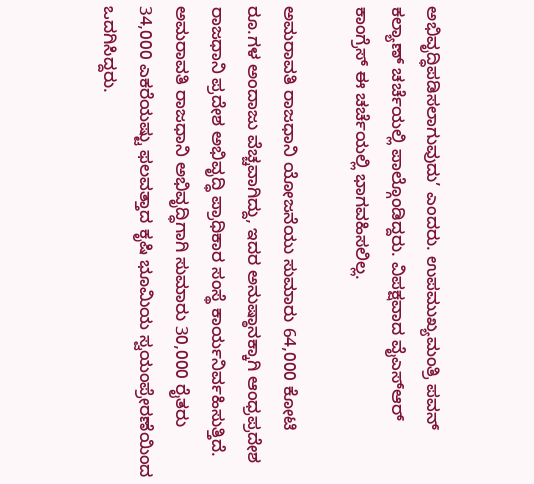ಅಭಿವೃದ್ಧಿಪಡಿಸಲಾಗುವುದು’ ಎಂದರು. ಉಪಮುಖ್ಯಮಂತ್ರಿ ಪವನ್‌ ಕಲ್ಯಾಣ್ ಚರ್ಚೆಯಲ್ಲಿ ಪಾಲ್ಗೊಂಡಿದ್ದರು. ವಿಪಕ್ಷವಾದ ವೈಎಸ್‌ಆರ್‌ ಕಾಂಗ್ರೆಸ್‌ ಈ ಚರ್ಚೆಯಲ್ಲಿ ಭಾಗವಹಿಸಲಿಲ್ಲ.

ಅಮರಾವತಿ ರಾಜಧಾನಿ ಯೋಜನೆಯು ಸುಮಾರು 64,000 ಕೋಟಿ ರೂ.ಗಳ ಅಂದಾಜು ವೆಚ್ಚವಾಗಿದ್ದು, ಇದರ ಅನುಷ್ಠಾನಕ್ಕಾಗಿ ಆಂಧ್ರಪ್ರದೇಶ ರಾಜಧಾನಿ ಪ್ರದೇಶ ಅಭಿವೃದ್ಧಿ ಪ್ರಾಧಿಕಾರ ಸಂಸ್ಥೆ ಕಾರ್ಯನಿರ್ವಹಿಸುತ್ತಿದೆ. ಅಮರಾವತಿ ರಾಜಧಾನಿ ಅಭಿವೃದ್ಧಿಗಾಗಿ ಸುಮಾರು 30,000 ರೈತರು 34,000 ಎಕರೆಯಷ್ಟು ಫಲವತ್ತಾದ ಕೃಷಿ ಭೂಮಿಯ ಸ್ವಯಂಪ್ರೇರಣೆಯಿಂದ ಒದಗಿಸಿದ್ದರು.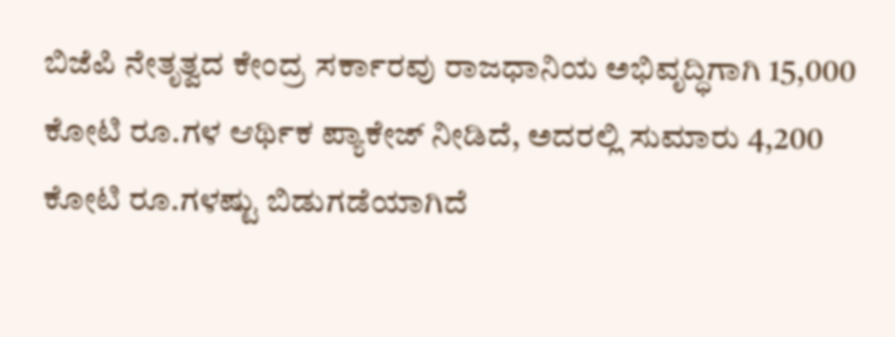ಬಿಜೆಪಿ ನೇತೃತ್ವದ ಕೇಂದ್ರ ಸರ್ಕಾರವು ರಾಜಧಾನಿಯ ಅಭಿವೃದ್ಧಿಗಾಗಿ 15,000 ಕೋಟಿ ರೂ.ಗಳ ಆರ್ಥಿಕ ಪ್ಯಾಕೇಜ್ ನೀಡಿದೆ, ಅದರಲ್ಲಿ ಸುಮಾರು 4,200 ಕೋಟಿ ರೂ.ಗಳಷ್ಟು ಬಿಡುಗಡೆಯಾಗಿದೆ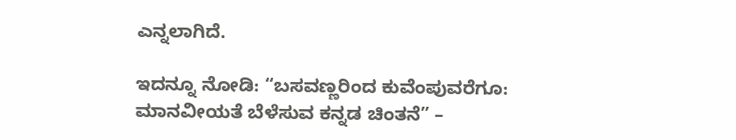ಎನ್ನಲಾಗಿದೆ.

ಇದನ್ನೂ ನೋಡಿ: “ಬಸವಣ್ಣರಿಂದ ಕುವೆಂಪುವರೆಗೂ: ಮಾನವೀಯತೆ ಬೆಳೆಸುವ ಕನ್ನಡ ಚಿಂತನೆ” –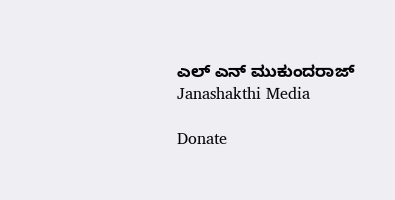ಎಲ್ ಎನ್ ಮುಕುಂದರಾಜ್ Janashakthi Media

Donate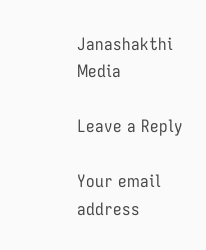Janashakthi Media

Leave a Reply

Your email address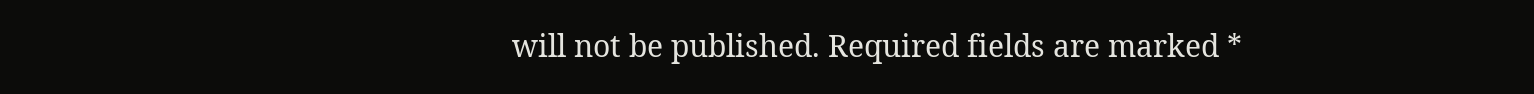will not be published. Required fields are marked *